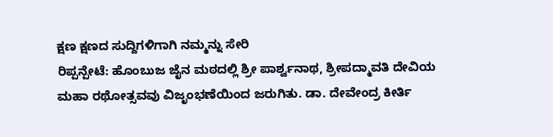ಕ್ಷಣ ಕ್ಷಣದ ಸುದ್ದಿಗಳಿಗಾಗಿ ನಮ್ಮನ್ನು ಸೇರಿ
ರಿಪ್ಪನ್ಪೇಟೆ: ಹೊಂಬುಜ ಜೈನ ಮಠದಲ್ಲಿ ಶ್ರೀ ಪಾರ್ಶ್ವನಾಥ, ಶ್ರೀಪದ್ಮಾವತಿ ದೇವಿಯ ಮಹಾ ರಥೋತ್ಸವವು ವಿಜೃಂಭಣೆಯಿಂದ ಜರುಗಿತು. ಡಾ. ದೇವೇಂದ್ರ ಕೀರ್ತಿ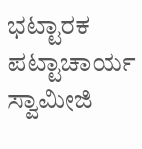ಭಟ್ಟಾರಕ ಪಟ್ಟಾಚಾರ್ಯ ಸ್ವಾಮೀಜಿ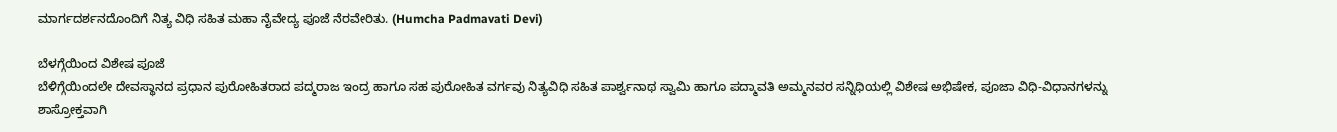ಮಾರ್ಗದರ್ಶನದೊಂದಿಗೆ ನಿತ್ಯ ವಿಧಿ ಸಹಿತ ಮಹಾ ನೈವೇದ್ಯ ಪೂಜೆ ನೆರವೇರಿತು. (Humcha Padmavati Devi)

ಬೆಳಗ್ಗೆಯಿಂದ ವಿಶೇಷ ಪೂಜೆ
ಬೆಳಿಗ್ಗೆಯಿಂದಲೇ ದೇವಸ್ಥಾನದ ಪ್ರಧಾನ ಪುರೋಹಿತರಾದ ಪದ್ಮರಾಜ ಇಂದ್ರ ಹಾಗೂ ಸಹ ಪುರೋಹಿತ ವರ್ಗವು ನಿತ್ಯವಿಧಿ ಸಹಿತ ಪಾರ್ಶ್ವನಾಥ ಸ್ವಾಮಿ ಹಾಗೂ ಪದ್ಮಾವತಿ ಅಮ್ಮನವರ ಸನ್ನಿಧಿಯಲ್ಲಿ ವಿಶೇಷ ಅಭಿಷೇಕ, ಪೂಜಾ ವಿಧಿ-ವಿಧಾನಗಳನ್ನು ಶಾಸ್ರೋಕ್ತವಾಗಿ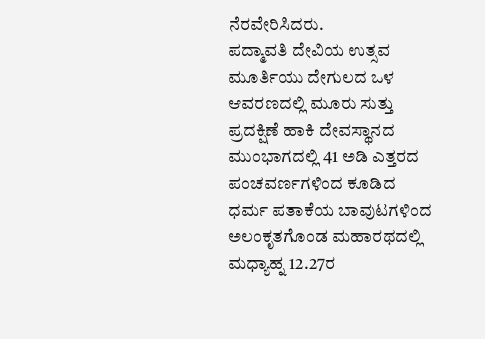ನೆರವೇರಿಸಿದರು.
ಪದ್ಮಾವತಿ ದೇವಿಯ ಉತ್ಸವ ಮೂರ್ತಿಯು ದೇಗುಲದ ಒಳ ಆವರಣದಲ್ಲಿ ಮೂರು ಸುತ್ತು ಪ್ರದಕ್ಷಿಣೆ ಹಾಕಿ ದೇವಸ್ಥಾನದ ಮುಂಭಾಗದಲ್ಲಿ 41 ಅಡಿ ಎತ್ತರದ ಪಂಚವರ್ಣಗಳಿಂದ ಕೂಡಿದ ಧರ್ಮ ಪತಾಕೆಯ ಬಾವುಟಗಳಿಂದ ಅಲಂಕೃತಗೊಂಡ ಮಹಾರಥದಲ್ಲಿ ಮಧ್ಯಾಹ್ನ 12.27ರ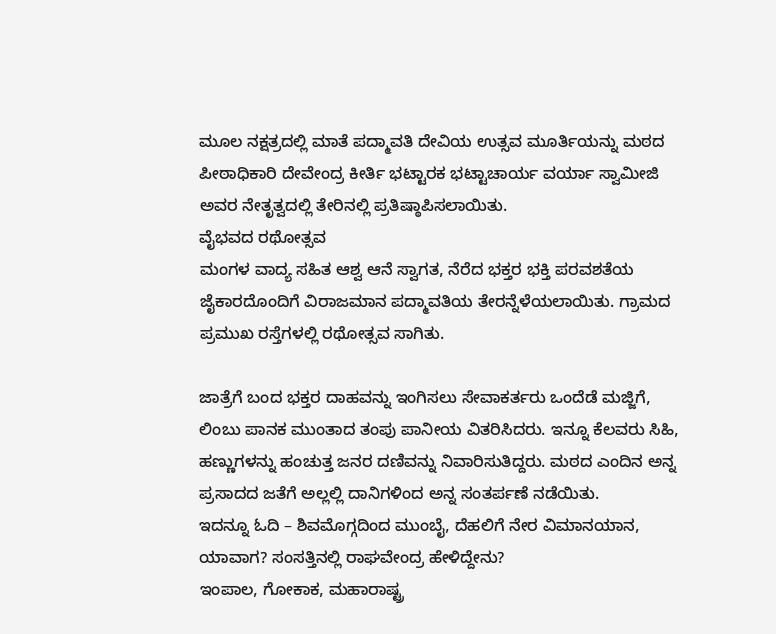ಮೂಲ ನಕ್ಷತ್ರದಲ್ಲಿ ಮಾತೆ ಪದ್ಮಾವತಿ ದೇವಿಯ ಉತ್ಸವ ಮೂರ್ತಿಯನ್ನು ಮಠದ ಪೀಠಾಧಿಕಾರಿ ದೇವೇಂದ್ರ ಕೀರ್ತಿ ಭಟ್ಟಾರಕ ಭಟ್ಟಾಚಾರ್ಯ ವರ್ಯಾ ಸ್ವಾಮೀಜಿ ಅವರ ನೇತೃತ್ವದಲ್ಲಿ ತೇರಿನಲ್ಲಿ ಪ್ರತಿಷ್ಠಾಪಿಸಲಾಯಿತು.
ವೈಭವದ ರಥೋತ್ಸವ
ಮಂಗಳ ವಾದ್ಯ ಸಹಿತ ಆಶ್ವ ಆನೆ ಸ್ವಾಗತ, ನೆರೆದ ಭಕ್ತರ ಭಕ್ತಿ ಪರವಶತೆಯ ಜೈಕಾರದೊಂದಿಗೆ ವಿರಾಜಮಾನ ಪದ್ಮಾವತಿಯ ತೇರನ್ನೆಳೆಯಲಾಯಿತು. ಗ್ರಾಮದ ಪ್ರಮುಖ ರಸ್ತೆಗಳಲ್ಲಿ ರಥೋತ್ಸವ ಸಾಗಿತು.

ಜಾತ್ರೆಗೆ ಬಂದ ಭಕ್ತರ ದಾಹವನ್ನು ಇಂಗಿಸಲು ಸೇವಾಕರ್ತರು ಒಂದೆಡೆ ಮಜ್ಜಿಗೆ, ಲಿಂಬು ಪಾನಕ ಮುಂತಾದ ತಂಪು ಪಾನೀಯ ವಿತರಿಸಿದರು. ಇನ್ನೂ ಕೆಲವರು ಸಿಹಿ, ಹಣ್ಣುಗಳನ್ನು ಹಂಚುತ್ತ ಜನರ ದಣಿವನ್ನು ನಿವಾರಿಸುತಿದ್ದರು. ಮಠದ ಎಂದಿನ ಅನ್ನ ಪ್ರಸಾದದ ಜತೆಗೆ ಅಲ್ಲಲ್ಲಿ ದಾನಿಗಳಿಂದ ಅನ್ನ ಸಂತರ್ಪಣೆ ನಡೆಯಿತು.
ಇದನ್ನೂ ಓದಿ – ಶಿವಮೊಗ್ಗದಿಂದ ಮುಂಬೈ, ದೆಹಲಿಗೆ ನೇರ ವಿಮಾನಯಾನ, ಯಾವಾಗ? ಸಂಸತ್ತಿನಲ್ಲಿ ರಾಘವೇಂದ್ರ ಹೇಳಿದ್ದೇನು?
ಇಂಪಾಲ, ಗೋಕಾಕ, ಮಹಾರಾಷ್ಟ್ರ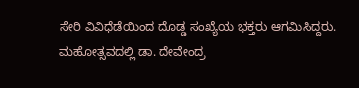ಸೇರಿ ವಿವಿಧೆಡೆಯಿಂದ ದೊಡ್ಡ ಸಂಖ್ಯೆಯ ಭಕ್ತರು ಆಗಮಿಸಿದ್ದರು. ಮಹೋತ್ಸವದಲ್ಲಿ ಡಾ. ದೇವೇಂದ್ರ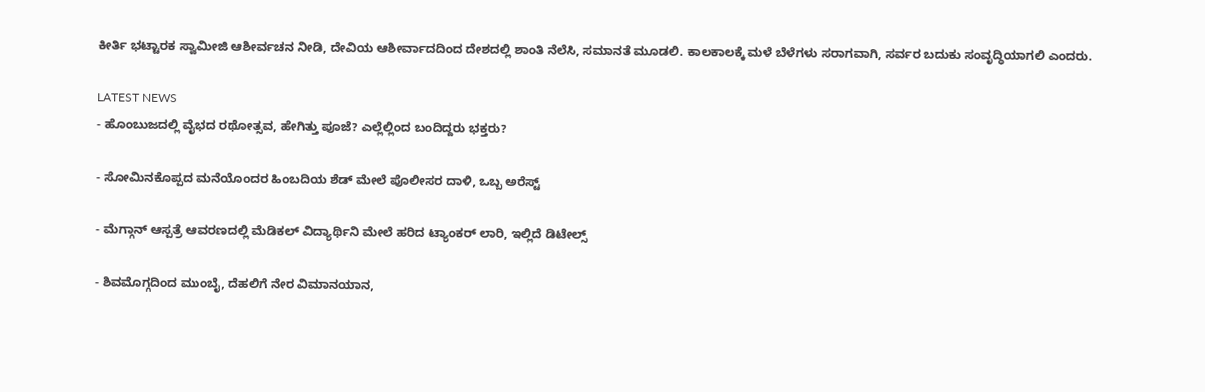ಕೀರ್ತಿ ಭಟ್ಟಾರಕ ಸ್ವಾಮೀಜಿ ಆಶೀರ್ವಚನ ನೀಡಿ, ದೇವಿಯ ಆಶೀರ್ವಾದದಿಂದ ದೇಶದಲ್ಲಿ ಶಾಂತಿ ನೆಲೆಸಿ, ಸಮಾನತೆ ಮೂಡಲಿ. ಕಾಲಕಾಲಕ್ಕೆ ಮಳೆ ಬೆಳೆಗಳು ಸರಾಗವಾಗಿ, ಸರ್ವರ ಬದುಕು ಸಂವೃದ್ಧಿಯಾಗಲಿ ಎಂದರು.

LATEST NEWS
- ಹೊಂಬುಜದಲ್ಲಿ ವೈಭದ ರಥೋತ್ಸವ, ಹೇಗಿತ್ತು ಪೂಜೆ? ಎಲ್ಲೆಲ್ಲಿಂದ ಬಂದಿದ್ದರು ಭಕ್ತರು?

- ಸೋಮಿನಕೊಪ್ಪದ ಮನೆಯೊಂದರ ಹಿಂಬದಿಯ ಶೆಡ್ ಮೇಲೆ ಪೊಲೀಸರ ದಾಳಿ, ಒಬ್ಬ ಅರೆಸ್ಟ್

- ಮೆಗ್ಗಾನ್ ಆಸ್ಪತ್ರೆ ಆವರಣದಲ್ಲಿ ಮೆಡಿಕಲ್ ವಿದ್ಯಾರ್ಥಿನಿ ಮೇಲೆ ಹರಿದ ಟ್ಯಾಂಕರ್ ಲಾರಿ, ಇಲ್ಲಿದೆ ಡಿಟೇಲ್ಸ್

- ಶಿವಮೊಗ್ಗದಿಂದ ಮುಂಬೈ, ದೆಹಲಿಗೆ ನೇರ ವಿಮಾನಯಾನ,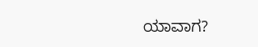ಯಾವಾಗ?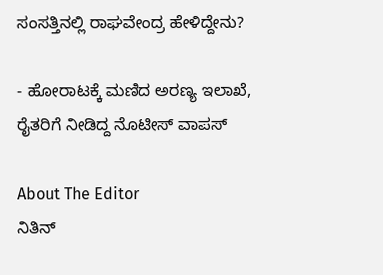ಸಂಸತ್ತಿನಲ್ಲಿ ರಾಘವೇಂದ್ರ ಹೇಳಿದ್ದೇನು?

- ಹೋರಾಟಕ್ಕೆ ಮಣಿದ ಅರಣ್ಯ ಇಲಾಖೆ, ರೈತರಿಗೆ ನೀಡಿದ್ದ ನೊಟೀಸ್ ವಾಪಸ್

About The Editor
ನಿತಿನ್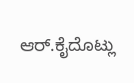ಆರ್.ಕೈದೊಟ್ಲು